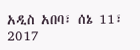አዲስ አበባ፣ ሰኔ 11፣ 2017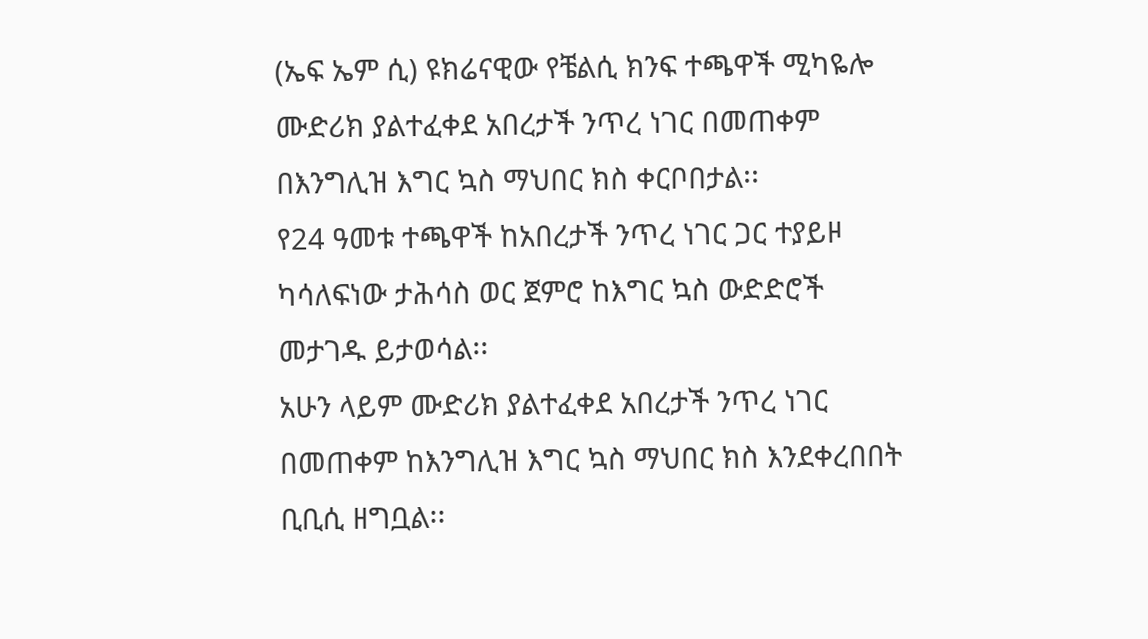(ኤፍ ኤም ሲ) ዩክሬናዊው የቼልሲ ክንፍ ተጫዋች ሚካዬሎ ሙድሪክ ያልተፈቀደ አበረታች ንጥረ ነገር በመጠቀም በእንግሊዝ እግር ኳስ ማህበር ክስ ቀርቦበታል፡፡
የ24 ዓመቱ ተጫዋች ከአበረታች ንጥረ ነገር ጋር ተያይዞ ካሳለፍነው ታሕሳስ ወር ጀምሮ ከእግር ኳስ ውድድሮች መታገዱ ይታወሳል፡፡
አሁን ላይም ሙድሪክ ያልተፈቀደ አበረታች ንጥረ ነገር በመጠቀም ከእንግሊዝ እግር ኳስ ማህበር ክስ እንደቀረበበት ቢቢሲ ዘግቧል፡፡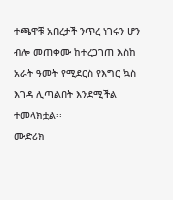ተጫዋቹ አበረታች ንጥረ ነገሩን ሆን ብሎ መጠቀሙ ከተረጋገጠ እስከ አራት ዓመት የሚደርስ የእግር ኳስ እገዳ ሊጣልበት እንደሚችል ተመላክቷል፡፡
ሙድሪክ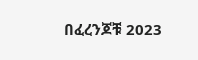በፈረንጆቹ 2023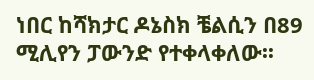ነበር ከሻክታር ዶኔስክ ቼልሲን በ89 ሚሊየን ፓውንድ የተቀላቀለው፡፡